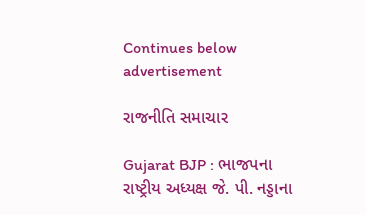Continues below advertisement

રાજનીતિ સમાચાર

Gujarat BJP : ભાજપના રાષ્ટ્રીય અધ્યક્ષ જે. પી. નડ્ડાના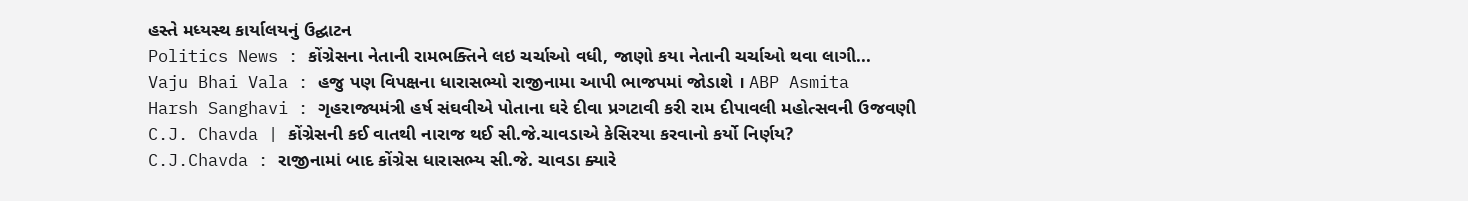હસ્તે મધ્યસ્થ કાર્યાલયનું ઉદ્ઘાટન
Politics News : કોંગ્રેસના નેતાની રામભક્તિને લઇ ચર્ચાઓ વધી, જાણો કયા નેતાની ચર્ચાઓ થવા લાગી...
Vaju Bhai Vala : હજુ પણ વિપક્ષના ધારાસભ્યો રાજીનામા આપી ભાજપમાં જોડાશે । ABP Asmita
Harsh Sanghavi : ગૃહરાજ્યમંત્રી હર્ષ સંઘવીએ પોતાના ઘરે દીવા પ્રગટાવી કરી રામ દીપાવલી મહોત્સવની ઉજવણી
C.J. Chavda | કોંગ્રેસની કઈ વાતથી નારાજ થઈ સી.જે.ચાવડાએ કેસિરયા કરવાનો કર્યો નિર્ણય?
C.J.Chavda : રાજીનામાં બાદ કોંગ્રેસ ધારાસભ્ય સી.જે. ચાવડા ક્યારે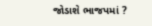જોડાશે ભાજપમાં ?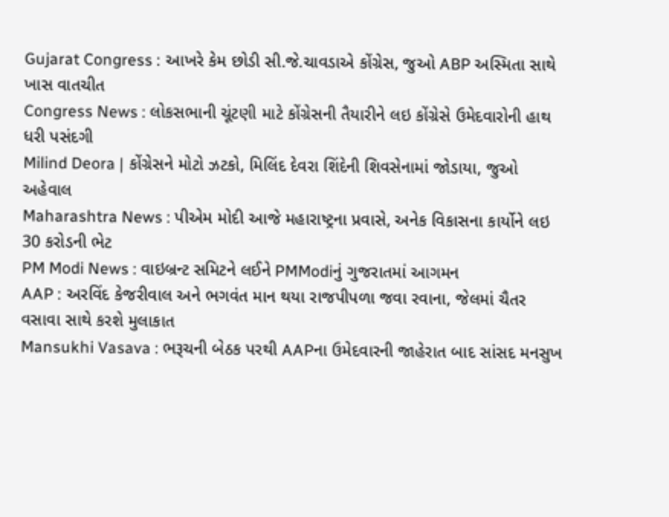Gujarat Congress : આખરે કેમ છોડી સી.જે.ચાવડાએ કોંગ્રેસ, જુઓ ABP અસ્મિતા સાથે ખાસ વાતચીત
Congress News : લોકસભાની ચૂંટણી માટે કોંગ્રેસની તૈયારીને લઇ કોંગ્રેસે ઉમેદવારોની હાથ ધરી પસંદગી
Milind Deora | કોંગ્રેસને મોટો ઝટકો, મિલિંદ દેવરા શિંદેની શિવસેનામાં જોડાયા, જુઓ અહેવાલ
Maharashtra News : પીએમ મોદી આજે મહારાષ્ટ્રના પ્રવાસે, અનેક વિકાસના કાર્યોને લઇ 30 કરોડની ભેટ
PM Modi News : વાઇબ્રન્ટ સમિટને લઈને PMModiનું ગુજરાતમાં આગમન
AAP : અરવિંદ કેજરીવાલ અને ભગવંત માન થયા રાજપીપળા જવા રવાના, જેલમાં ચૈતર વસાવા સાથે કરશે મુલાકાત
Mansukhi Vasava : ભરૂચની બેઠક પરથી AAPના ઉમેદવારની જાહેરાત બાદ સાંસદ મનસુખ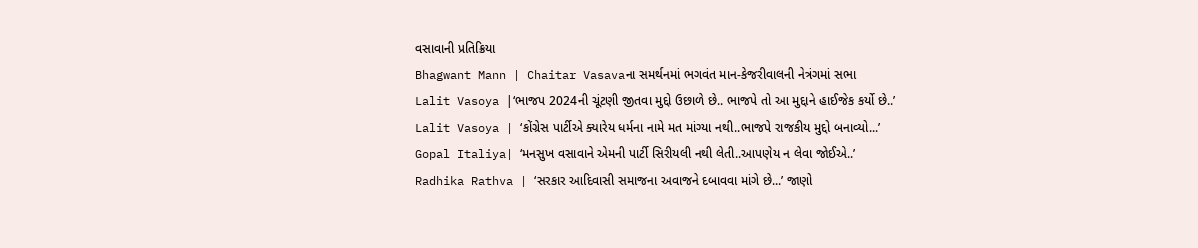વસાવાની પ્રતિક્રિયા
Bhagwant Mann | Chaitar Vasavaના સમર્થનમાં ભગવંત માન-કેજરીવાલની નેત્રંગમાં સભા
Lalit Vasoya |‘ભાજપ 2024ની ચૂંટણી જીતવા મુદ્દો ઉછાળે છે.. ભાજપે તો આ મુદ્દાને હાઈજેક કર્યો છે..’
Lalit Vasoya | ‘કોંગ્રેસ પાર્ટીએ ક્યારેય ધર્મના નામે મત માંગ્યા નથી..ભાજપે રાજકીય મુદ્દો બનાવ્યો...’
Gopal Italiya| ‘મનસુખ વસાવાને એમની પાર્ટી સિરીયલી નથી લેતી..આપણેય ન લેવા જોઈએ..’
Radhika Rathva | ‘સરકાર આદિવાસી સમાજના અવાજને દબાવવા માંગે છે...’ જાણો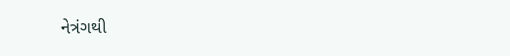નેત્રંગથી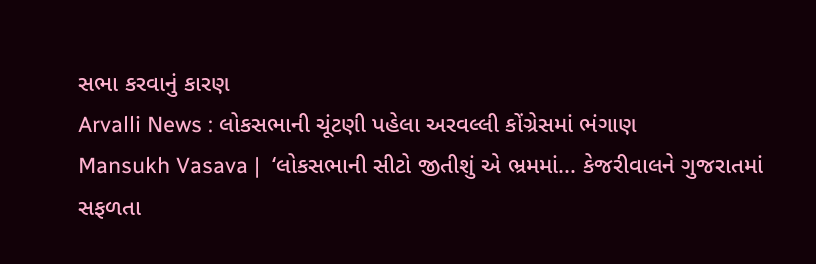સભા કરવાનું કારણ
Arvalli News : લોકસભાની ચૂંટણી પહેલા અરવલ્લી કોંગ્રેસમાં ભંગાણ
Mansukh Vasava |  ‘લોકસભાની સીટો જીતીશું એ ભ્રમમાં... કેજરીવાલને ગુજરાતમાં સફળતા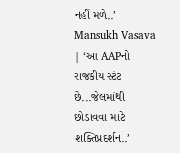નહીં મળે..’
Mansukh Vasava | ‘આ AAPનો રાજકીય સ્ટંટ છે...જેલમાંથી છોડાવવા માટે શક્તિપ્રદર્શન..’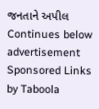જનતાને અપીલ
Continues below advertisement
Sponsored Links by Taboola